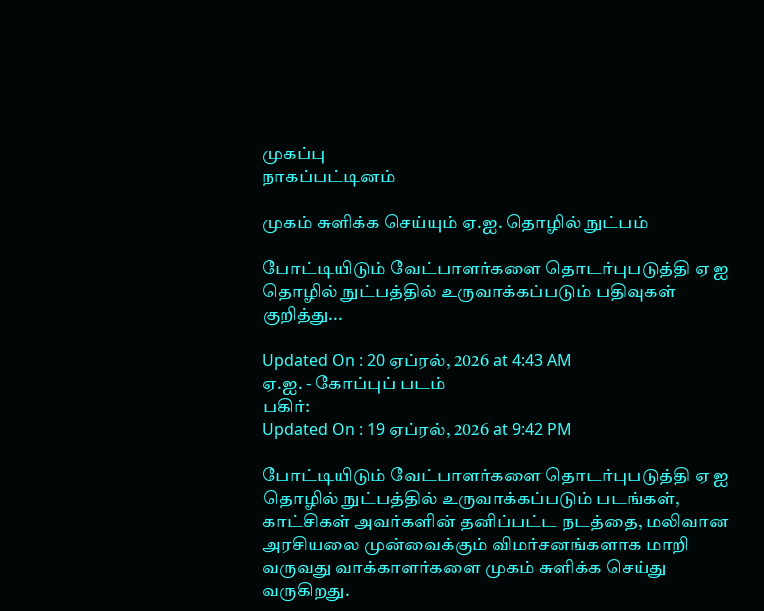முகப்பு
நாகப்பட்டினம்

முகம் சுளிக்க செய்யும் ஏ.ஐ. தொழில் நுட்பம்

போட்டியிடும் வேட்பாளர்களை தொடர்புபடுத்தி ஏ ஐ தொழில் நுட்பத்தில் உருவாக்கப்படும் பதிவுகள் குறித்து...

Updated On : 20 ஏப்ரல், 2026 at 4:43 AM
ஏ.ஐ. - கோப்புப் படம்
பகிர்:
Updated On : 19 ஏப்ரல், 2026 at 9:42 PM

போட்டியிடும் வேட்பாளர்களை தொடர்புபடுத்தி ஏ ஐ தொழில் நுட்பத்தில் உருவாக்கப்படும் படங்கள், காட்சிகள் அவர்களின் தனிப்பட்ட நடத்தை, மலிவான அரசியலை முன்வைக்கும் விமர்சனங்களாக மாறி வருவது வாக்காளர்களை முகம் சுளிக்க செய்து வருகிறது.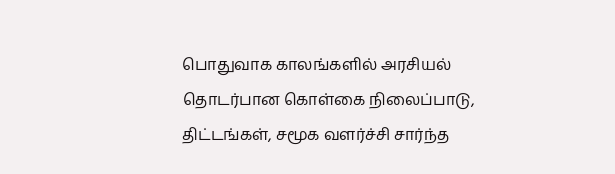பொதுவாக காலங்களில் அரசியல் தொடர்பான கொள்கை நிலைப்பாடு, திட்டங்கள், சமூக வளர்ச்சி சார்ந்த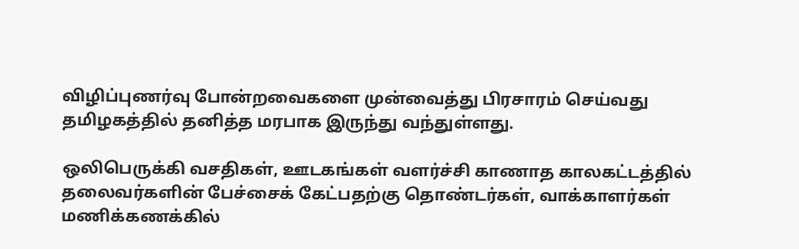விழிப்புணர்வு போன்றவைகளை முன்வைத்து பிரசாரம் செய்வது தமிழகத்தில் தனித்த மரபாக இருந்து வந்துள்ளது.

ஒலிபெருக்கி வசதிகள், ஊடகங்கள் வளர்ச்சி காணாத காலகட்டத்தில் தலைவர்களின் பேச்சைக் கேட்பதற்கு தொண்டர்கள், வாக்காளர்கள் மணிக்கணக்கில்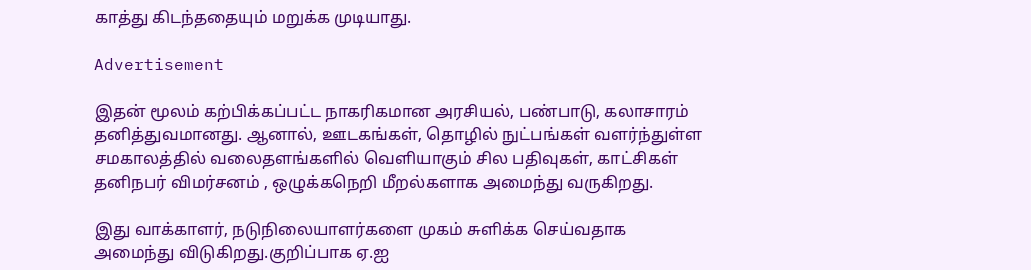காத்து கிடந்ததையும் மறுக்க முடியாது.

Advertisement

இதன் மூலம் கற்பிக்கப்பட்ட நாகரிகமான அரசியல், பண்பாடு, கலாசாரம் தனித்துவமானது. ஆனால், ஊடகங்கள், தொழில் நுட்பங்கள் வளர்ந்துள்ள சமகாலத்தில் வலைதளங்களில் வெளியாகும் சில பதிவுகள், காட்சிகள் தனிநபர் விமர்சனம் , ஒழுக்கநெறி மீறல்களாக அமைந்து வருகிறது.

இது வாக்காளர், நடுநிலையாளர்களை முகம் சுளிக்க செய்வதாக அமைந்து விடுகிறது.குறிப்பாக ஏ.ஐ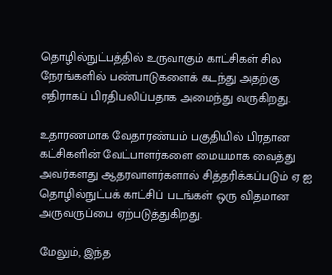தொழில்நுட்பத்தில் உருவாகும் காட்சிகள் சில நேரங்களில் பண்பாடுகளைக் கடந்து அதற்கு எதிராகப் பிரதிபலிப்பதாக அமைந்து வருகிறது.

உதாரணமாக வேதாரண்யம் பகுதியில் பிரதான கட்சிகளின் வேட்பாளர்களை மையமாக வைத்து அவர்களது ஆதரவாளர்களால் சித்தரிக்கப்படும் ஏ ஐ தொழில்நுட்பக் காட்சிப் படங்கள் ஒரு விதமான அருவருப்பை ஏற்படுத்துகிறது.

மேலும், இந்த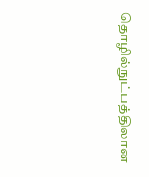தொழில்நுட்பத்திலான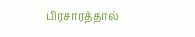பிரசாரத்தால்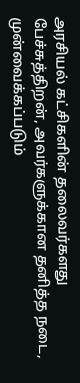அரசியல் கட்சிகளின் தலைவர்களது பேச்சுத்திறன், அவர்களுக்கான தனித்த நடை, முன்வைக்கப்படும்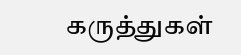கருத்துகள்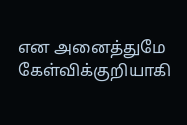என அனைத்துமே கேள்விக்குறியாகி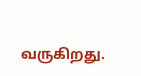வருகிறது.